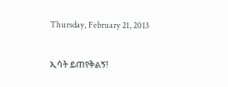Thursday, February 21, 2013

ኢሳት ይጠየቅልኝ!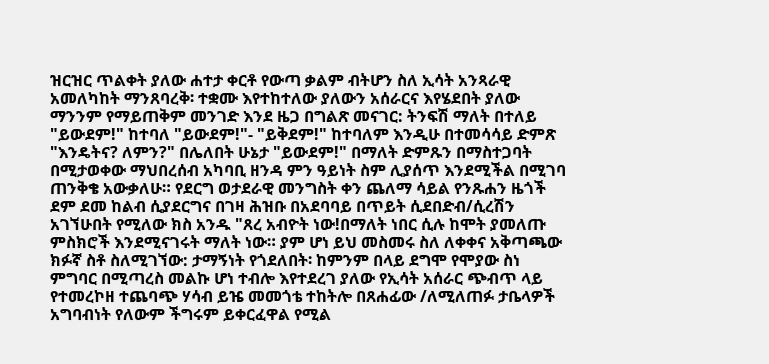ዝርዝር ጥልቀት ያለው ሐተታ ቀርቶ የውጣ ቃልም ብትሆን ስለ ኢሳት አንጻራዊ አመለካከት ማንጸባረቅ፡ ተቋሙ እየተከተለው ያለውን አሰራርና እየሄደበት ያለው ማንንም የማይጠቅም መንገድ እንደ ዜጋ በግልጽ መናገር: ትንፍሽ ማለት በተለይ "ይውደም!" ከተባለ "ይውደም!"- "ይቅደም!" ከተባለም እንዲሁ በተመሳሳይ ድምጽ "እንዴትና? ለምን?" በሌለበት ሁኔታ "ይውደም!" በማለት ድምጹን በማስተጋባት በሚታወቀው ማህበረሰብ አካባቢ ዘንዳ ምን ዓይነት ስም ሊያሰጥ እንደሚችል በሚገባ ጠንቅቄ አውቃለሁ። የደርግ ወታደራዊ መንግስት ቀን ጨለማ ሳይል የንጹሐን ዜጎች ደም ደመ ከልብ ሲያደርግና በገዛ ሕዝቡ በአደባባይ በጥይት ሲደበድብ/ሲረሽን አገኘሁበት የሚለው ክስ አንዱ "ጸረ አብዮት ነው!በማለት ነበር ሲሉ ከሞት ያመለጡ ምስክሮች እንደሚናገሩት ማለት ነው። ያም ሆነ ይህ መስመሩ ስለ ለቀቀና አቅጣጫው ክፉኛ ስቶ ስለሚገኘው: ታማኝነት የጎደለበት፡ ከምንም በላይ ደግሞ የሞያው ስነ ምግባር በሚጣረስ መልኩ ሆነ ተብሎ እየተደረገ ያለው የኢሳት አሰራር ጭብጥ ላይ የተመረኮዘ ተጨባጭ ሃሳብ ይዤ መመጎቴ ተከትሎ በጸሐፊው /ለሚለጠፉ ታቤላዎች አግባብነት የለውም ችግሩም ይቀርፈዋል የሚል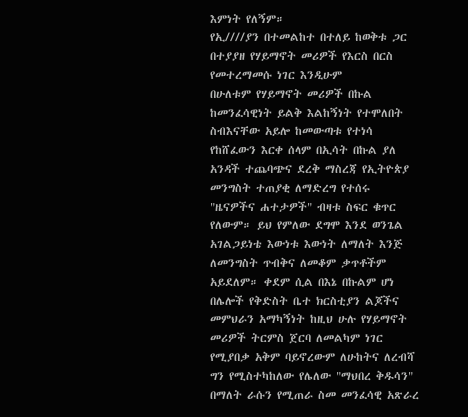እምነት የለኝም።
የኢ////ያን በተመልከተ በተለይ ከወቅቱ ጋር በተያያዘ የሃይማኖት መሪዎች የእርስ በርስ የመተረማመሱ ነገር እንዲሁም
በሁለቱም የሃይማኖት መሪዎች በኩል ከመንፈሳዊነት ይልቅ እልከኝነት የተሞለበት ስብእናቸው አይሎ ከመውጣቱ የተነሳ የከሸፈውን እርቀ ሰላም በኢሳት በኩል ያለ አንዳች ተጨባጭና ደረቅ ማስረጃ የኢትዮጵያ መንግስት ተጠያቂ ለማድረግ የተሰሩ "ዜናዎችና ሐተታዎች" ብዛቱ ስፍር ቁጥር የለውም። ይህ የምለው ደግሞ እንደ ወንጌል አገልጋይነቴ እውነቱ እውነት ለማለት እንጅ ለመንግስት ጥብቅና ለመቆም ቃጥቶችም አይደለም። ቀደም ሲል በእኔ በኩልም ሆነ በሌሎች የቅድስት ቤተ ክርስቲያን ልጆችና መምህራን አማካኝነት ከዚህ ሁሉ የሃይማኖት መሪዎች ትርምስ ጀርባ ለመልካም ነገር የሚያበቃ አቅም ባይኖረውም ለሁከትና ለረብሻ ግን የሚስተካከለው የሌለው "ማህበረ ቅዱሳን" በማለት ራሱን የሚጠራ ስመ መንፈሳዊ አጽራረ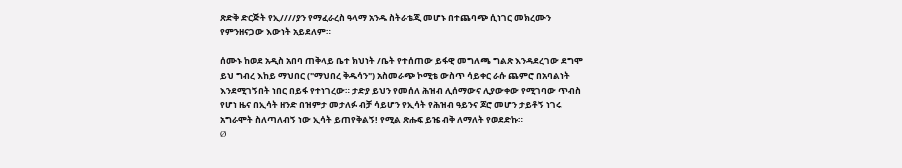ጽድቅ ድርጅት የኢ////ያን የማፈራረስ ዓላማ አንዱ ስትራቴጂ መሆኑ በተጨባጭ ሲነገር መክረሙን የምንዘናጋው እውነት አይደለም።

ሰሙኑ ከወደ አዲስ አበባ ጠቅላይ ቤተ ክህነት /ቤት የተሰጠው ይፋዊ መግለጫ ግልጽ እንዳደረገው ደግሞ ይህ ግብረ እከይ ማህበር ("ማህበረ ቅዱሳን") አስመራጭ ኮሚቴ ውስጥ ሳይቀር ራሱ ጨምሮ በአባልነት እንደሚገኝበት ነበር በይፋ የተነገረው። ታድያ ይህን የመሰለ ሕዝብ ሊሰማውና ሊያውቀው የሚገባው ጥብስ የሆነ ዜና በኢሳት ዘንድ በዝምታ መታለፉ ብቻ ሳይሆን የኢሳት የሕዝብ ዓይንና ጆሮ መሆን ታይቶኝ ነገሩ አግራሞት ስለጣለብኝ ነው ኢሳት ይጠየቅልኝ! የሚል ጽሑፍ ይዤ ብቅ ለማለት የወደድኩ።
Ø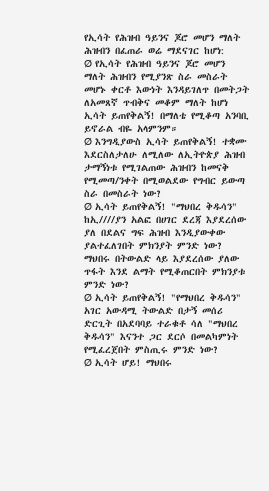የኢሳት የሕዝብ ዓይንና ጆሮ መሆን ማለት ሕዝብን በፈጠራ ወሬ ማደናገር ከሆነ:
Ø የኢሳት የሕዝብ ዓይንና ጆሮ መሆን ማለት ሕዝብን የሚያንጽ ስራ መስራት መሆኑ ቀርቶ እውነት እንዳይገለጥ በመትጋት ለአመጸኛ ጥብቅና መቆም ማለት ከሆነ ኢሳት ይጠየቅልኝ! በማለቴ የሚቆጣ አንባቢ ይኖራል ብዬ አላምንም።
Ø እንግዲያውስ ኢሳት ይጠየቅልኝ! ተቋሙ እደርስለታለሁ ለሚለው ለኢትዮጵያ ሕዝብ ታማኝነቱ የሚገልጠው ሕዝብን ከመናቅ የሚመጣ/ንቀት በሚወልደው የግብር ይውጣ ስራ በመስራት ነው?
Ø ኢሳት ይጠየቅልኝ! "ማህበረ ቅዱሳን" ከኢ////ያን አልፎ በሀገር ደረጃ እያደረሰው ያለ በደልና ግፍ ሕዝብ እንዲያውቀው ያልተፈለገበት ምክንያት ምንድ ነው? ማህበሩ በትውልድ ላይ እያደረሰው ያለው ጥፋት እንደ ልማት የሚቆጠርበት ምክንያቱ ምንድ ነው?
Ø ኢሳት ይጠየቅልኝ! "የማህበረ ቅዱሳን" አገር አውዳሚ ትውልድ በታኝ መሰሪ ድርጊት በአደባባይ ተራቁቶ ሳለ "ማህበረ ቅዱሳን" እናንተ ጋር ደርሶ በመልካምነት የሚፈረጀበት ምስጢሩ ምንድ ነው?
Ø ኢሳት ሆይ! ማህበሩ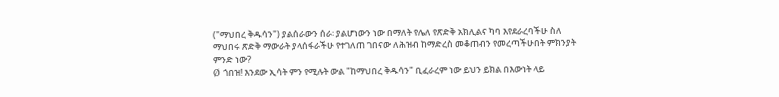("ማህበረ ቅዱሳን") ያልሰራውን ሰራ፡ ያልሆነውን ነው በማለት የሌለ የጽድቅ አክሊልና ካባ እየደራረባችሁ ስለ ማህበሩ ጽድቅ ማውራት ያላሰፋራችሁ የተገለጠ ገበናው ለሕዝብ ከማድረስ መቆጠብን የመረጣችሁበት ምክንያት ምንድ ነው?
Ø ጎበዝ! እንደው ኢሳት ምን የሚሉት ውል "ከማህበረ ቅዱሳን" ቢፈራረም ነው ይህን ይክል በእውነት ላይ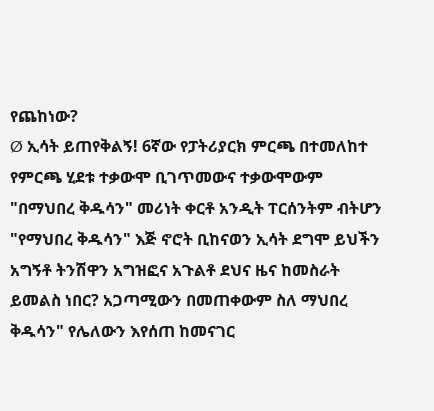የጨከነው?
Ø ኢሳት ይጠየቅልኝ! 6ኛው የፓትሪያርክ ምርጫ በተመለከተ የምርጫ ሂደቱ ተቃውሞ ቢገጥመውና ተቃውሞውም "በማህበረ ቅዱሳን" መሪነት ቀርቶ አንዲት ፐርሰንትም ብትሆን "የማህበረ ቅዱሳን" እጅ ኖሮት ቢከናወን ኢሳት ደግሞ ይህችን አግኝቶ ትንሽዋን አግዝፎና አጉልቶ ደህና ዜና ከመስራት ይመልስ ነበር? አጋጣሚውን በመጠቀውም ስለ ማህበረ ቅዱሳን" የሌለውን እየሰጠ ከመናገር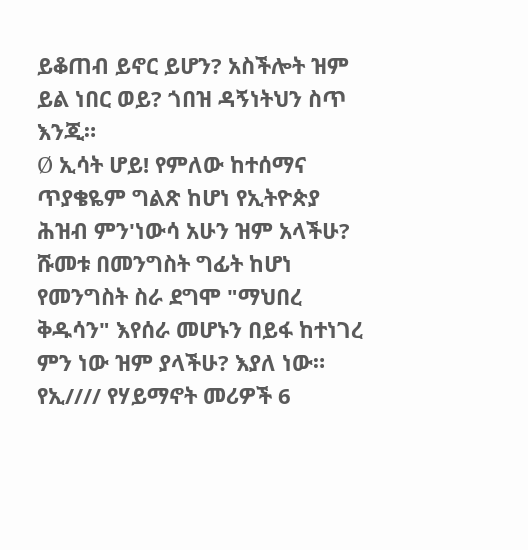ይቆጠብ ይኖር ይሆን? አስችሎት ዝም ይል ነበር ወይ? ጎበዝ ዳኝነትህን ስጥ እንጂ።
Ø ኢሳት ሆይ! የምለው ከተሰማና ጥያቄዬም ግልጽ ከሆነ የኢትዮጵያ ሕዝብ ምን'ነውሳ አሁን ዝም አላችሁ? ሹመቱ በመንግስት ግፊት ከሆነ የመንግስት ስራ ደግሞ "ማህበረ ቅዱሳን" እየሰራ መሆኑን በይፋ ከተነገረ ምን ነው ዝም ያላችሁ? እያለ ነው። የኢ//// የሃይማኖት መሪዎች 6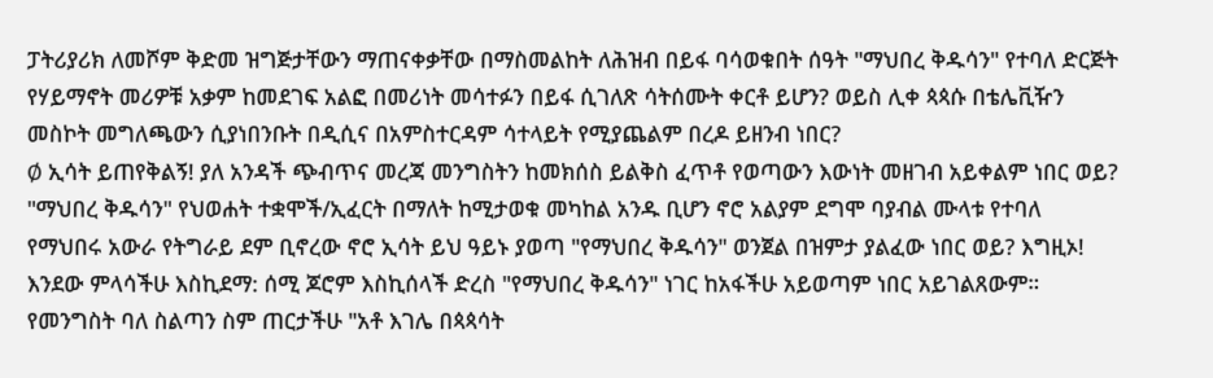ፓትሪያሪክ ለመሾም ቅድመ ዝግጅታቸውን ማጠናቀቃቸው በማስመልከት ለሕዝብ በይፋ ባሳወቁበት ሰዓት "ማህበረ ቅዱሳን" የተባለ ድርጅት የሃይማኖት መሪዎቹ አቃም ከመደገፍ አልፎ በመሪነት መሳተፉን በይፋ ሲገለጽ ሳትሰሙት ቀርቶ ይሆን? ወይስ ሊቀ ጳጳሱ በቴሌቪዥን መስኮት መግለጫውን ሲያነበንቡት በዲሲና በአምስተርዳም ሳተላይት የሚያጨልም በረዶ ይዘንብ ነበር?
Ø ኢሳት ይጠየቅልኝ! ያለ አንዳች ጭብጥና መረጃ መንግስትን ከመክሰስ ይልቅስ ፈጥቶ የወጣውን እውነት መዘገብ አይቀልም ነበር ወይ? "ማህበረ ቅዱሳን" የህወሐት ተቋሞች/ኢፈርት በማለት ከሚታወቁ መካከል አንዱ ቢሆን ኖሮ አልያም ደግሞ ባያብል ሙላቱ የተባለ የማህበሩ አውራ የትግራይ ደም ቢኖረው ኖሮ ኢሳት ይህ ዓይኑ ያወጣ "የማህበረ ቅዱሳን" ወንጀል በዝምታ ያልፈው ነበር ወይ? እግዚኦ! እንደው ምላሳችሁ እስኪደማ: ሰሚ ጆሮም እስኪሰላች ድረስ "የማህበረ ቅዱሳን" ነገር ከአፋችሁ አይወጣም ነበር አይገልጸውም።
የመንግስት ባለ ስልጣን ስም ጠርታችሁ "አቶ እገሌ በጳጳሳት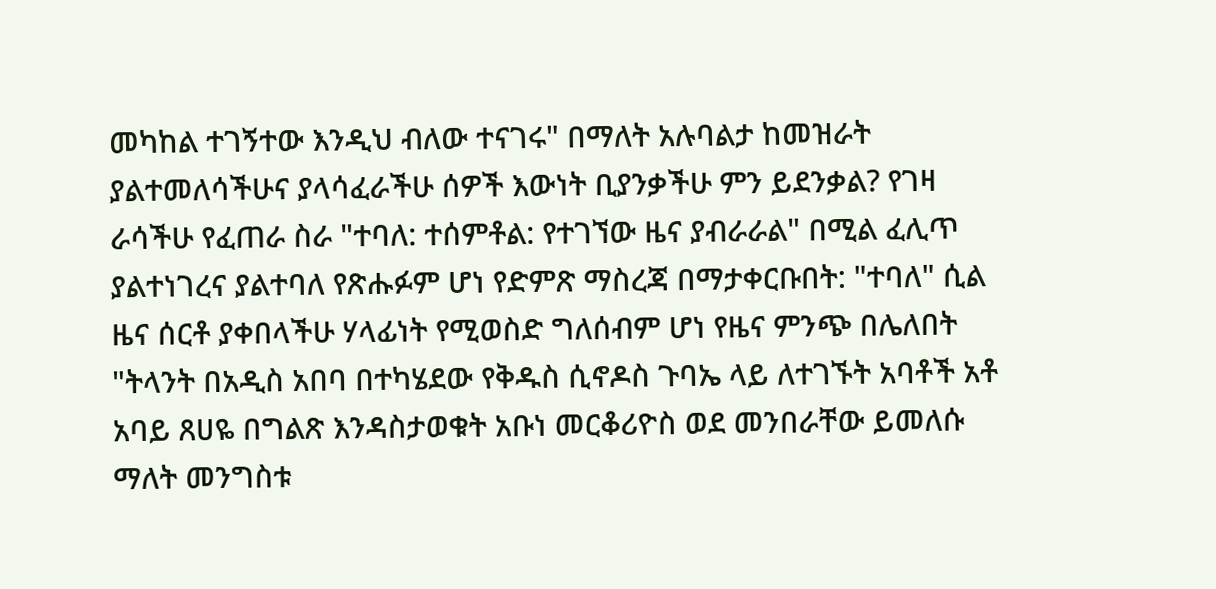መካከል ተገኝተው እንዲህ ብለው ተናገሩ" በማለት አሉባልታ ከመዝራት ያልተመለሳችሁና ያላሳፈራችሁ ሰዎች እውነት ቢያንቃችሁ ምን ይደንቃል? የገዛ ራሳችሁ የፈጠራ ስራ "ተባለ: ተሰምቶል: የተገኘው ዜና ያብራራል" በሚል ፈሊጥ ያልተነገረና ያልተባለ የጽሑፉም ሆነ የድምጽ ማስረጃ በማታቀርቡበት: "ተባለ" ሲል ዜና ሰርቶ ያቀበላችሁ ሃላፊነት የሚወስድ ግለሰብም ሆነ የዜና ምንጭ በሌለበት "ትላንት በአዲስ አበባ በተካሄደው የቅዱስ ሲኖዶስ ጉባኤ ላይ ለተገኙት አባቶች አቶ አባይ ጸሀዬ በግልጽ እንዳስታወቁት አቡነ መርቆሪዮስ ወደ መንበራቸው ይመለሱ ማለት መንግስቱ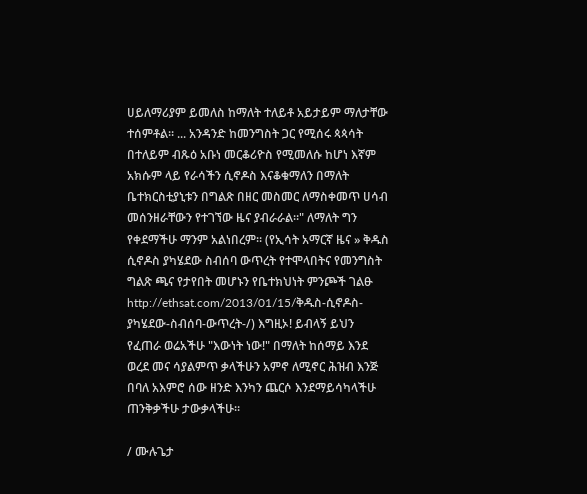ሀይለማሪያም ይመለስ ከማለት ተለይቶ አይታይም ማለታቸው ተሰምቶል። ... አንዳንድ ከመንግስት ጋር የሚሰሩ ጳጳሳት በተለይም ብጹዕ አቡነ መርቆሪዮስ የሚመለሱ ከሆነ እኛም አክሱም ላይ የራሳችን ሲኖዶስ እናቆቁማለን በማለት ቤተክርስቲያኒቱን በግልጽ በዘር መስመር ለማስቀመጥ ሀሳብ መሰንዘራቸውን የተገኘው ዜና ያብራራል።" ለማለት ግን የቀደማችሁ ማንም አልነበረም። (የኢሳት አማርኛ ዜና » ቅዱስ ሲኖዶስ ያካሄደው ስብሰባ ውጥረት የተሞላበትና የመንግስት ግልጽ ጫና የታየበት መሆኑን የቤተክህነት ምንጮች ገልፁ http://ethsat.com/2013/01/15/ቅዱስ-ሲኖዶስ-ያካሄደው-ስብሰባ-ውጥረት-/) እግዚኦ! ይብላኝ ይህን የፈጠራ ወሬአችሁ "እውነት ነው!" በማለት ከሰማይ እንደ ወረደ መና ሳያልምጥ ቃላችሁን አምኖ ለሚኖር ሕዝብ እንጅ በባለ አእምሮ ሰው ዘንድ እንካን ጨርሶ እንደማይሳካላችሁ ጠንቅቃችሁ ታውቃላችሁ።

/ ሙሉጌታ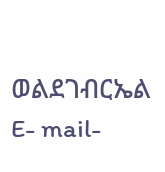ወልደገብርኤል
E- mail-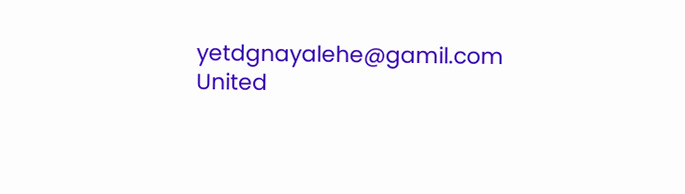yetdgnayalehe@gamil.com
United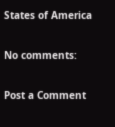States of America

No comments:

Post a Comment